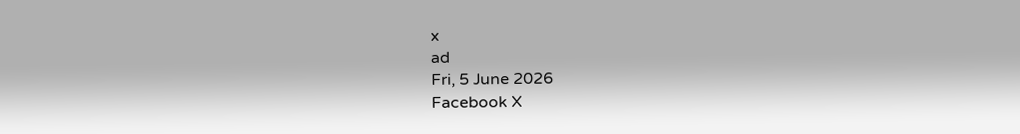x
ad
Fri, 5 June 2026
Facebook X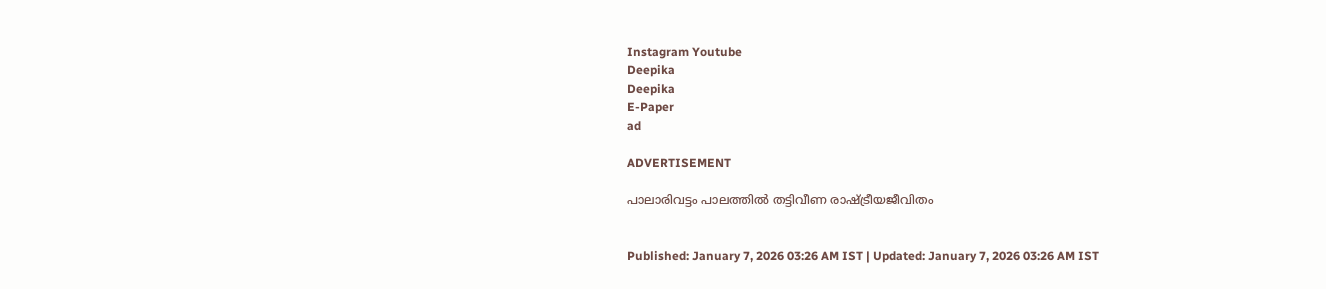Instagram Youtube
Deepika
Deepika
E-Paper
ad

ADVERTISEMENT

പാലാരിവട്ടം പാലത്തിൽ തട്ടിവീണ രാഷ്‌ട്രീയജീവിതം


Published: January 7, 2026 03:26 AM IST | Updated: January 7, 2026 03:26 AM IST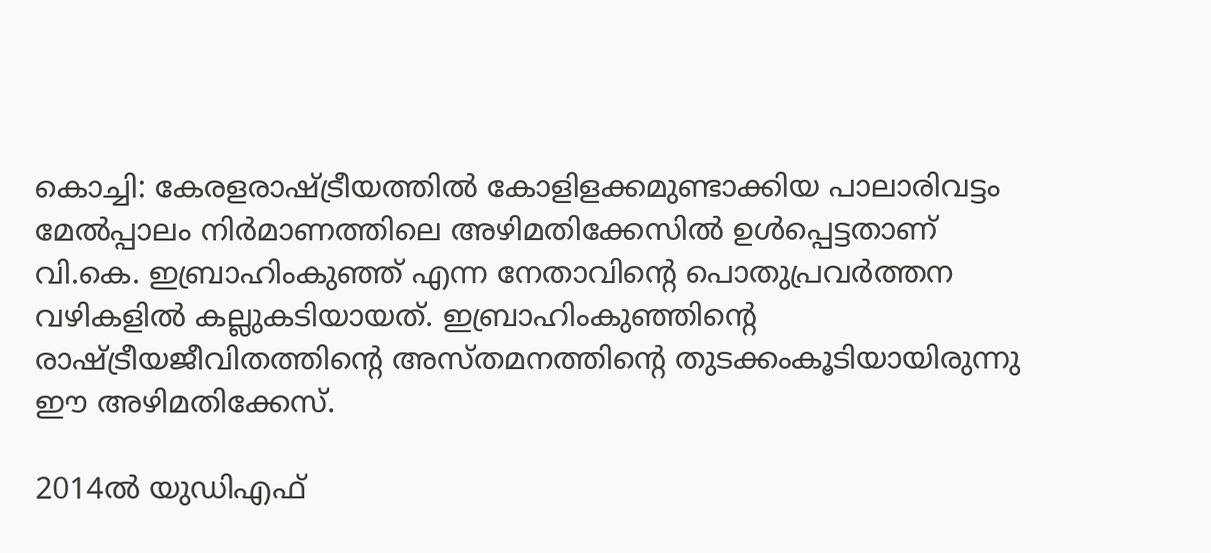കൊച്ചി: കേരളരാഷ്‌ട്രീയത്തിൽ കോളിളക്കമുണ്ടാക്കിയ പാലാരിവട്ടം മേൽപ്പാലം നിർമാണത്തിലെ അഴിമതിക്കേസിൽ ഉൾപ്പെട്ടതാണ് വി.കെ. ഇബ്രാഹിംകുഞ്ഞ് എന്ന നേതാവിന്‍റെ പൊതുപ്രവർത്തന വഴികളിൽ കല്ലുകടിയായത്. ഇബ്രാഹിംകുഞ്ഞിന്‍റെ രാഷ്‌ട്രീയജീവിതത്തിന്‍റെ അസ്തമനത്തിന്‍റെ തുടക്കംകൂടിയായിരുന്നു ഈ അഴിമതിക്കേസ്.

2014ൽ യുഡിഎഫ്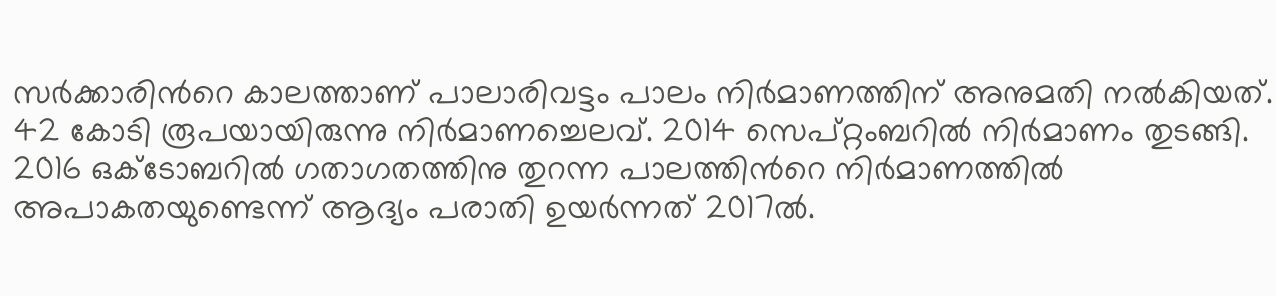സർക്കാരിന്‍റെ കാലത്താണ് പാലാരിവട്ടം പാലം നിർമാണത്തിന് അനുമതി നൽകിയത്. 42 കോടി രൂപയായിരുന്നു നിർമാണച്ചെലവ്. 2014 സെപ്റ്റംബറിൽ നിർമാണം തുടങ്ങി. 2016 ഒക്‌ടോബറിൽ ഗതാഗതത്തിനു തുറന്ന പാലത്തിന്‍റെ നിർമാണത്തിൽ അപാകതയുണ്ടെന്ന് ആദ്യം പരാതി ഉയർന്നത് 2017ൽ.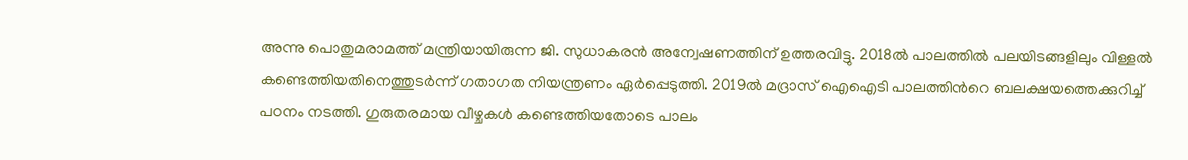അന്നു പൊതുമരാമത്ത് മന്ത്രിയായിരുന്ന ജി. സുധാകരൻ അന്വേഷണത്തിന് ഉത്തരവിട്ടു. 2018ൽ പാലത്തിൽ പലയിടങ്ങളിലും വിള്ളൽ കണ്ടെത്തിയതിനെത്തുടർന്ന് ഗതാഗത നിയന്ത്രണം ഏർപ്പെടുത്തി. 2019ൽ മദ്രാസ് ഐഐടി പാലത്തിന്‍റെ ബലക്ഷയത്തെക്കുറിച്ച് പഠനം നടത്തി. ഗുരുതരമായ വീഴ്ചകൾ കണ്ടെത്തിയതോടെ പാലം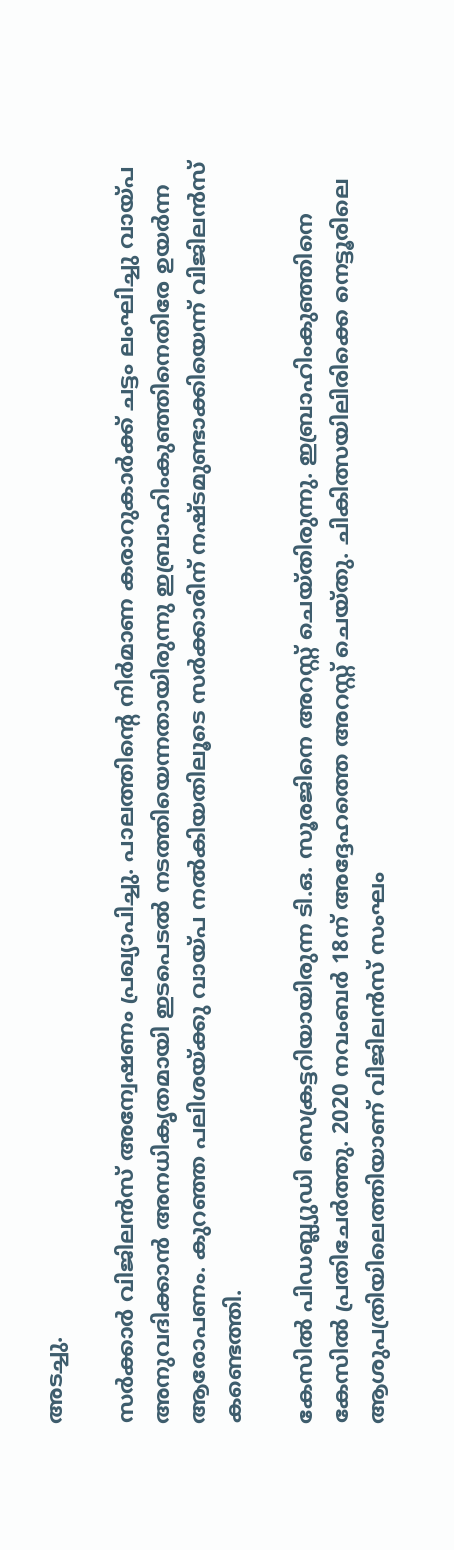അടച്ചു.

സർക്കാർ വിജിലൻസ് അന്വേഷണം പ്രഖ്യാപിച്ചു. പാലത്തിന്‍റെ നിർമാണ കരാറുകാർക്ക് ചട്ടം ലംഘിച്ചു വായ്പ അനുവദിക്കാൻ അനധികൃതമായി ഇടപെടൽ നടത്തിയെന്നതായിരുന്നു ഇബ്രാഹിംകുഞ്ഞിനെതിരേ ഉയർന്ന ആരോപണം. കുറഞ്ഞ പലിശയ്ക്കു വായ്പ നൽകിയതിലൂടെ സർക്കാരിന് നഷ്‌ടമുണ്ടാക്കിയെന്ന് വിജിലൻസ് കണ്ടെത്തി.

കേസിൽ പിഡബ്ല്യുഡി സെക്രട്ടറിയായിരുന്ന ടി.ഒ. സൂരജിനെ അറസ്റ്റ് ചെയ്തിരുന്നു. ഇബ്രാഹിംകുഞ്ഞിനെ കേസിൽ പ്രതിചേർത്തു. 2020 നവംബർ 18ന് അദ്ദേഹത്തെ അറസ്റ്റ് ചെയ്തു. ചികിത്സയിലിരിക്കെ നെട്ടൂരിലെ ആശുപത്രിയിലെത്തിയാണ് വിജിലൻസ് സംഘം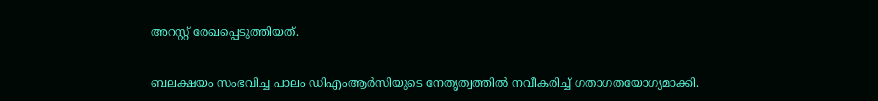അറസ്റ്റ് രേഖപ്പെടുത്തിയത്.

ബലക്ഷയം സംഭവിച്ച പാലം ഡിഎംആർസിയുടെ നേതൃത്വത്തിൽ നവീകരിച്ച് ഗതാഗതയോഗ്യമാക്കി.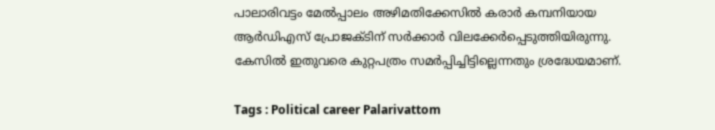പാലാരിവട്ടം മേൽപ്പാലം അഴിമതിക്കേസിൽ കരാർ കമ്പനിയായ ആർഡി‌എസ് പ്രോജക്ടിന് സർക്കാർ വിലക്കേർപ്പെടുത്തിയിരുന്നു. കേസിൽ ഇതുവരെ കുറ്റപത്രം സമർപ്പിച്ചിട്ടില്ലെന്നതും ശ്രദ്ധേയമാണ്.

Tags : Political career Palarivattom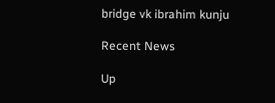bridge vk ibrahim kunju

Recent News

Up